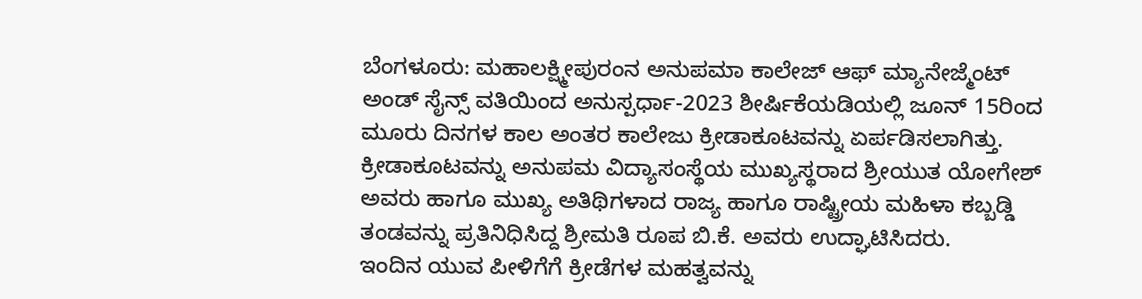ಬೆಂಗಳೂರು: ಮಹಾಲಕ್ಷ್ಮೀಪುರಂನ ಅನುಪಮಾ ಕಾಲೇಜ್ ಆಫ್ ಮ್ಯಾನೇಜ್ಮೆಂಟ್ ಅಂಡ್ ಸೈನ್ಸ್ ವತಿಯಿಂದ ಅನುಸ್ಪರ್ಧಾ-2023 ಶೀರ್ಷಿಕೆಯಡಿಯಲ್ಲಿ ಜೂನ್ 15ರಿಂದ ಮೂರು ದಿನಗಳ ಕಾಲ ಅಂತರ ಕಾಲೇಜು ಕ್ರೀಡಾಕೂಟವನ್ನು ಏರ್ಪಡಿಸಲಾಗಿತ್ತು.
ಕ್ರೀಡಾಕೂಟವನ್ನು ಅನುಪಮ ವಿದ್ಯಾಸಂಸ್ಥೆಯ ಮುಖ್ಯಸ್ಥರಾದ ಶ್ರೀಯುತ ಯೋಗೇಶ್ ಅವರು ಹಾಗೂ ಮುಖ್ಯ ಅತಿಥಿಗಳಾದ ರಾಜ್ಯ ಹಾಗೂ ರಾಷ್ಟ್ರೀಯ ಮಹಿಳಾ ಕಬ್ಬಡ್ಡಿ ತಂಡವನ್ನು ಪ್ರತಿನಿಧಿಸಿದ್ದ ಶ್ರೀಮತಿ ರೂಪ ಬಿ.ಕೆ. ಅವರು ಉದ್ಘಾಟಿಸಿದರು.
ಇಂದಿನ ಯುವ ಪೀಳಿಗೆಗೆ ಕ್ರೀಡೆಗಳ ಮಹತ್ವವನ್ನು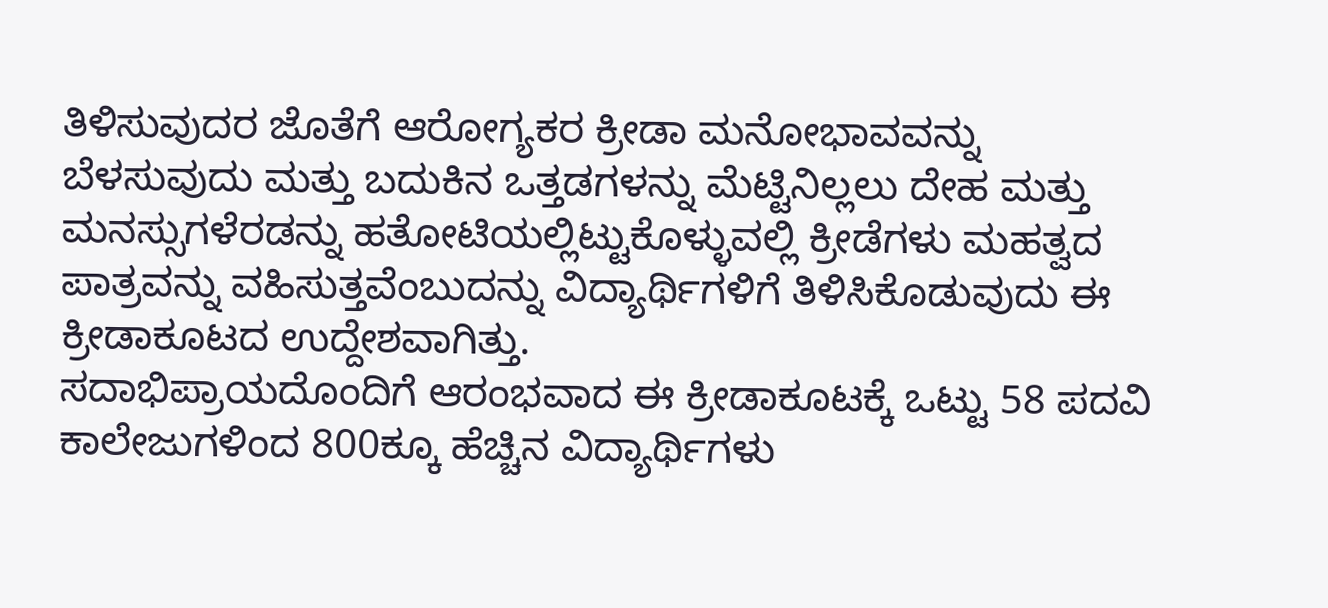ತಿಳಿಸುವುದರ ಜೊತೆಗೆ ಆರೋಗ್ಯಕರ ಕ್ರೀಡಾ ಮನೋಭಾವವನ್ನು ಬೆಳಸುವುದು ಮತ್ತು ಬದುಕಿನ ಒತ್ತಡಗಳನ್ನು ಮೆಟ್ಟಿನಿಲ್ಲಲು ದೇಹ ಮತ್ತು ಮನಸ್ಸುಗಳೆರಡನ್ನು ಹತೋಟಿಯಲ್ಲಿಟ್ಟುಕೊಳ್ಳುವಲ್ಲಿ ಕ್ರೀಡೆಗಳು ಮಹತ್ವದ ಪಾತ್ರವನ್ನು ವಹಿಸುತ್ತವೆಂಬುದನ್ನು ವಿದ್ಯಾರ್ಥಿಗಳಿಗೆ ತಿಳಿಸಿಕೊಡುವುದು ಈ ಕ್ರೀಡಾಕೂಟದ ಉದ್ದೇಶವಾಗಿತ್ತು.
ಸದಾಭಿಪ್ರಾಯದೊಂದಿಗೆ ಆರಂಭವಾದ ಈ ಕ್ರೀಡಾಕೂಟಕ್ಕೆ ಒಟ್ಟು 58 ಪದವಿ ಕಾಲೇಜುಗಳಿಂದ 800ಕ್ಕೂ ಹೆಚ್ಚಿನ ವಿದ್ಯಾರ್ಥಿಗಳು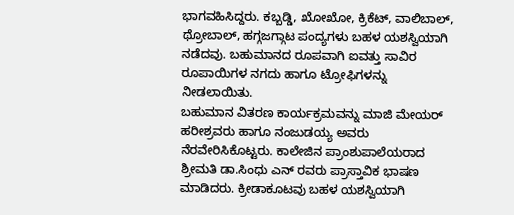ಭಾಗವಹಿಸಿದ್ದರು. ಕಬ್ಬಡ್ಡಿ, ಖೋಖೋ, ಕ್ರಿಕೆಟ್, ವಾಲಿಬಾಲ್, ಥ್ರೋಬಾಲ್, ಹಗ್ಗಜಗ್ಗಾಟ ಪಂದ್ಯಗಳು ಬಹಳ ಯಶಸ್ವಿಯಾಗಿ ನಡೆದವು. ಬಹುಮಾನದ ರೂಪವಾಗಿ ಐವತ್ತು ಸಾವಿರ ರೂಪಾಯಿಗಳ ನಗದು ಹಾಗೂ ಟ್ರೋಫಿಗಳನ್ನು ನೀಡಲಾಯಿತು.
ಬಹುಮಾನ ವಿತರಣ ಕಾರ್ಯಕ್ರಮವನ್ನು ಮಾಜಿ ಮೇಯರ್ ಹರೀಶ್ರವರು ಹಾಗೂ ನಂಜುಡಯ್ಯ ಅವರು ನೆರವೇರಿಸಿಕೊಟ್ಟರು. ಕಾಲೇಜಿನ ಪ್ರಾಂಶುಪಾಲೆಯರಾದ ಶ್ರೀಮತಿ ಡಾ.ಸಿಂಧು ಎನ್ ರವರು ಪ್ರಾಸ್ತಾವಿಕ ಭಾಷಣ ಮಾಡಿದರು. ಕ್ರೀಡಾಕೂಟವು ಬಹಳ ಯಶಸ್ವಿಯಾಗಿ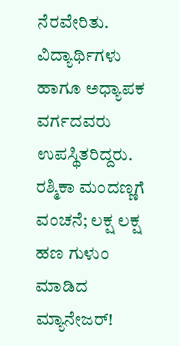ನೆರವೇರಿತು. ವಿದ್ಯಾರ್ಥಿಗಳು ಹಾಗೂ ಅಧ್ಯಾಪಕ ವರ್ಗದವರು ಉಪಸ್ಥಿತರಿದ್ದರು.
ರಶ್ಮಿಕಾ ಮಂದಣ್ಣಗೆ ವಂಚನೆ; ಲಕ್ಷ ಲಕ್ಷ ಹಣ ಗುಳುಂ ಮಾಡಿದ ಮ್ಯಾನೇಜರ್!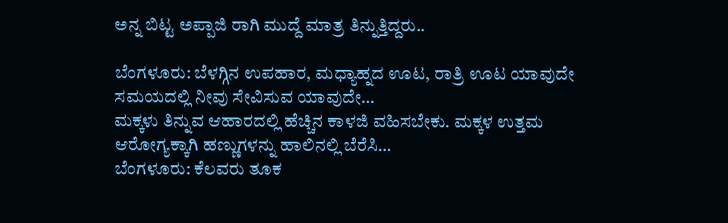ಅನ್ನ ಬಿಟ್ಟ ಅಪ್ಪಾಜಿ ರಾಗಿ ಮುದ್ದೆ ಮಾತ್ರ ತಿನ್ನುತ್ತಿದ್ದರು..

ಬೆಂಗಳೂರು: ಬೆಳಗ್ಗಿನ ಉಪಹಾರ, ಮಧ್ಯಾಹ್ನದ ಊಟ, ರಾತ್ರಿ ಊಟ ಯಾವುದೇ ಸಮಯದಲ್ಲಿ ನೀವು ಸೇವಿಸುವ ಯಾವುದೇ…
ಮಕ್ಕಳು ತಿನ್ನುವ ಆಹಾರದಲ್ಲಿ ಹೆಚ್ಚಿನ ಕಾಳಜಿ ವಹಿಸಬೇಕು. ಮಕ್ಕಳ ಉತ್ತಮ ಆರೋಗ್ಯಕ್ಕಾಗಿ ಹಣ್ಣುಗಳನ್ನು ಹಾಲಿನಲ್ಲಿ ಬೆರೆಸಿ…
ಬೆಂಗಳೂರು: ಕೆಲವರು ತೂಕ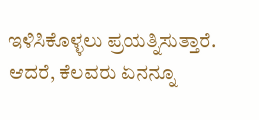ಇಳಿಸಿಕೊಳ್ಳಲು ಪ್ರಯತ್ನಿಸುತ್ತಾರೆ. ಆದರೆ, ಕೆಲವರು ಏನನ್ನೂ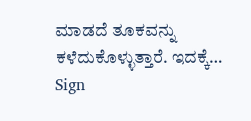ಮಾಡದೆ ತೂಕವನ್ನು ಕಳೆದುಕೊಳ್ಳುತ್ತಾರೆ. ಇದಕ್ಕೆ…
Sign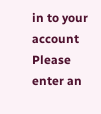in to your account
Please enter an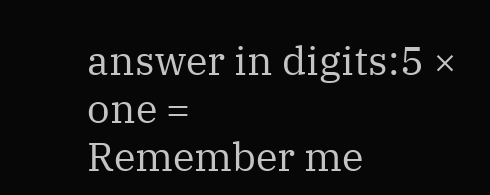answer in digits:5 × one =
Remember me